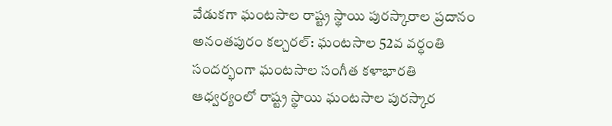వేడుకగా ఘంటసాల రాష్ట్ర స్థాయి పురస్కారాల ప్రదానం
అనంతపురం కల్చరల్: ఘంటసాల 52వ వర్ధంతి సందర్భంగా ఘంటసాల సంగీత కళాభారతి ఆధ్వర్యంలో రాష్ట్ర స్థాయి ఘంటసాల పురస్కార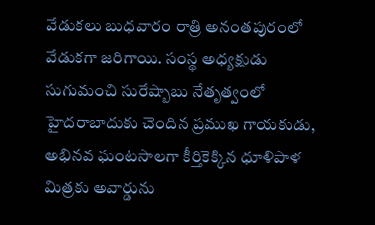వేడుకలు బుధవారం రాత్రి అనంతపురంలో వేడుకగా జరిగాయి. సంస్థ అధ్యక్షుడు సుగుమంచి సురేష్బాబు నేతృత్వంలో హైదరాబాదుకు చెందిన ప్రముఖ గాయకుడు, అభినవ ఘంటసాలగా కీర్తికెక్కిన ధూళిపాళ మిత్రకు అవార్డును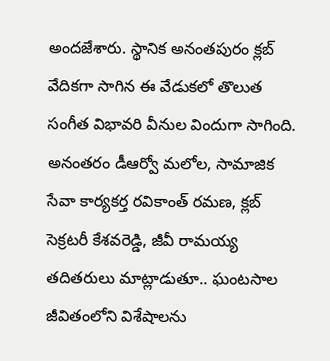అందజేశారు. స్థానిక అనంతపురం క్లబ్ వేదికగా సాగిన ఈ వేడుకలో తొలుత సంగీత విభావరి వీనుల విందుగా సాగింది. అనంతరం డీఆర్వో మలోల, సామాజిక సేవా కార్యకర్త రవికాంత్ రమణ, క్లబ్ సెక్రటరీ కేశవరెడ్డి, జీవీ రామయ్య తదితరులు మాట్లాడుతూ.. ఘంటసాల జీవితంలోని విశేషాలను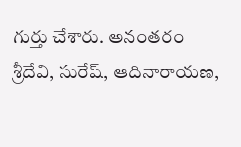గుర్తు చేశారు. అనంతరం శ్రీదేవి, సురేష్, ఆదినారాయణ,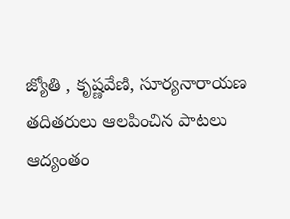జ్యోతి , కృష్ణవేణి, సూర్యనారాయణ తదితరులు ఆలపించిన పాటలు ఆద్యంతం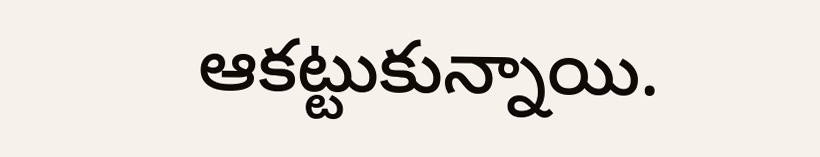ఆకట్టుకున్నాయి.